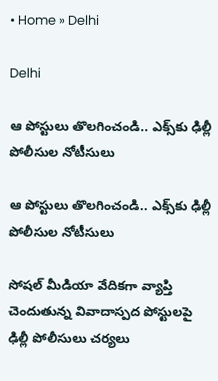• Home » Delhi

Delhi

ఆ పోస్టులు తొలగించండి.. ఎక్స్‌కు ఢిల్లీ పోలీసుల నోటీసులు

ఆ పోస్టులు తొలగించండి.. ఎక్స్‌కు ఢిల్లీ పోలీసుల నోటీసులు

సోషల్ మీడియా వేదికగా వ్యాప్తి చెందుతున్న వివాదాస్పద పోస్టులపై ఢిల్లీ పోలీసులు చర్యలు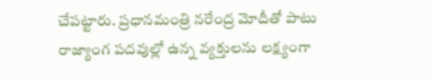చేపట్టారు. ప్రధానమంత్రి నరేంద్ర మోదీతో పాటు రాజ్యాంగ పదవుల్లో ఉన్న వ్యక్తులను లక్ష్యంగా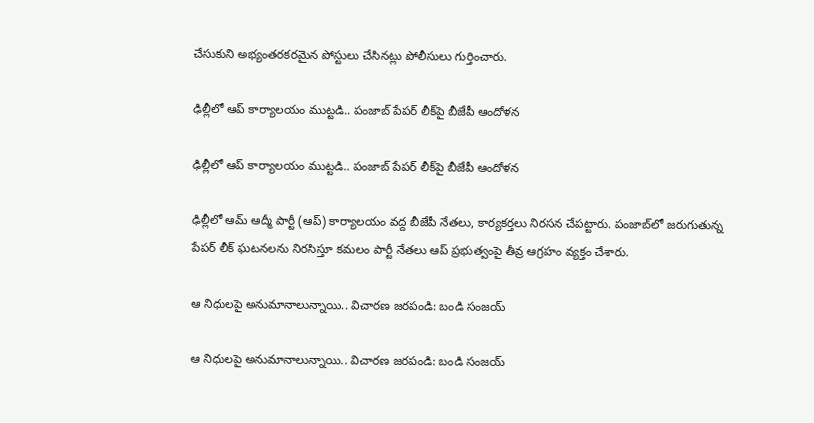చేసుకుని అభ్యంతరకరమైన పోస్టులు చేసినట్లు పోలీసులు గుర్తించారు.

ఢిల్లీలో ఆప్ కార్యాలయం ముట్టడి.. పంజాబ్ పేపర్ లీక్‌పై బీజేపీ ఆందోళన

ఢిల్లీలో ఆప్ కార్యాలయం ముట్టడి.. పంజాబ్ పేపర్ లీక్‌పై బీజేపీ ఆందోళన

ఢిల్లీలో ఆమ్ ఆద్మీ పార్టీ (ఆప్) కార్యాలయం వద్ద బీజేపీ నేతలు, కార్యకర్తలు నిరసన చేపట్టారు. పంజాబ్‌లో జరుగుతున్న పేపర్ లీక్ ఘటనలను నిరసిస్తూ కమలం పార్టీ నేతలు ఆప్ ప్రభుత్వంపై తీవ్ర ఆగ్రహం వ్యక్తం చేశారు.

ఆ నిధులపై అనుమానాలున్నాయి.. విచారణ జరపండి: బండి సంజయ్

ఆ నిధులపై అనుమానాలున్నాయి.. విచారణ జరపండి: బండి సంజయ్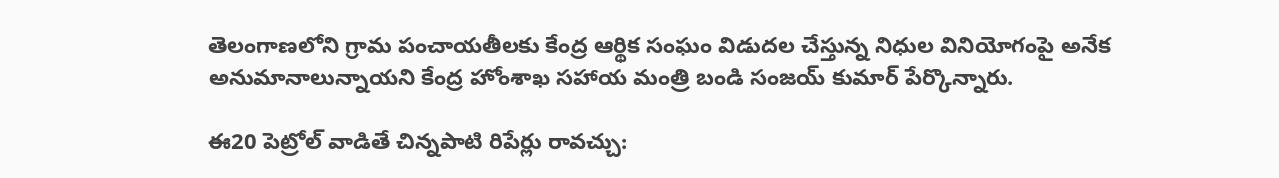తెలంగాణలోని గ్రామ పంచాయతీలకు కేంద్ర ఆర్థిక సంఘం విడుదల చేస్తున్న నిధుల వినియోగంపై అనేక అనుమానాలున్నాయని కేంద్ర హోంశాఖ సహాయ మంత్రి బండి సంజయ్ కుమార్ పేర్కొన్నారు.

ఈ20 పెట్రోల్ వాడితే చిన్నపాటి రిపేర్లు రావచ్చు: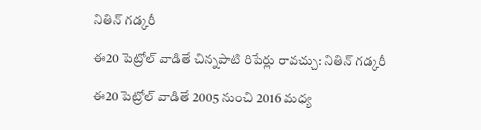నితిన్ గడ్కరీ

ఈ20 పెట్రోల్ వాడితే చిన్నపాటి రిపేర్లు రావచ్చు: నితిన్ గడ్కరీ

ఈ20 పెట్రోల్ వాడితే 2005 నుంచి 2016 మధ్య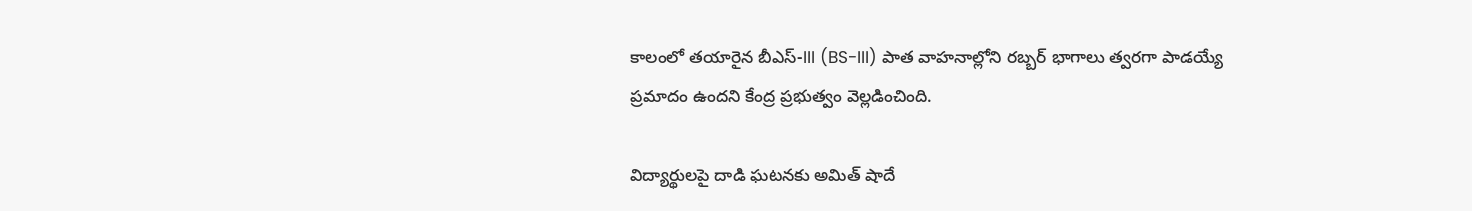కాలంలో తయారైన బీఎస్-III (BS-III) పాత వాహనాల్లోని రబ్బర్ భాగాలు త్వరగా పాడయ్యే ప్రమాదం ఉందని కేంద్ర ప్రభుత్వం వెల్లడించింది.

విద్యార్థులపై దాడి ఘటనకు అమిత్‌ షాదే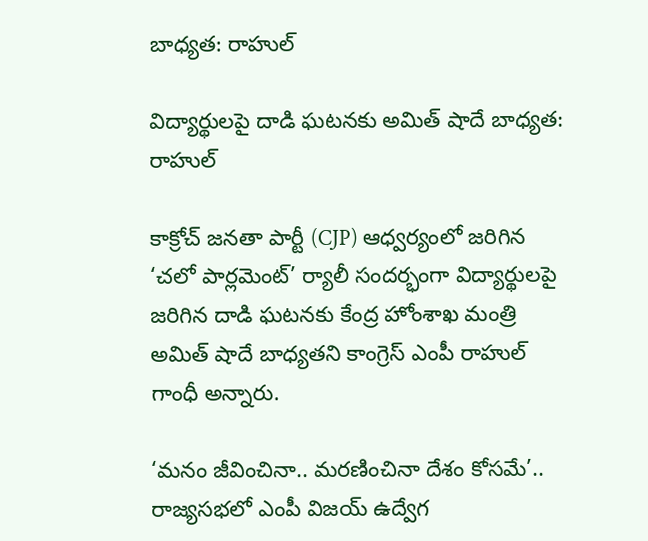బాధ్యత: రాహుల్‌

విద్యార్థులపై దాడి ఘటనకు అమిత్‌ షాదే బాధ్యత: రాహుల్‌

కాక్రోచ్ జనతా పార్టీ (CJP) ఆధ్వర్యంలో జరిగిన ‘చలో పార్లమెంట్’ ర్యాలీ సందర్భంగా విద్యార్థులపై జరిగిన దాడి ఘటనకు కేంద్ర హోంశాఖ మంత్రి అమిత్‌ షాదే బాధ్యతని కాంగ్రెస్ ఎంపీ రాహుల్‌ గాంధీ అన్నారు.

‘మనం జీవించినా.. మరణించినా దేశం కోసమే’.. రాజ్యసభలో ఎంపీ విజయ్ ఉద్వేగ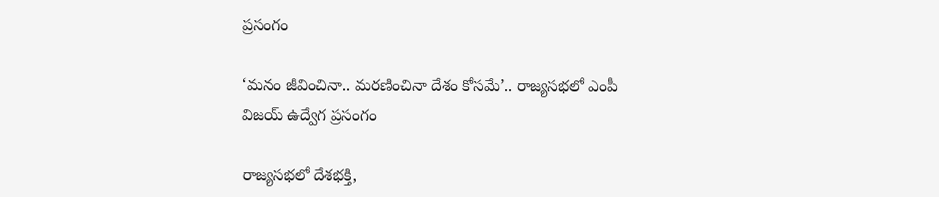ప్రసంగం

‘మనం జీవించినా.. మరణించినా దేశం కోసమే’.. రాజ్యసభలో ఎంపీ విజయ్ ఉద్వేగ ప్రసంగం

రాజ్యసభలో దేశభక్తి,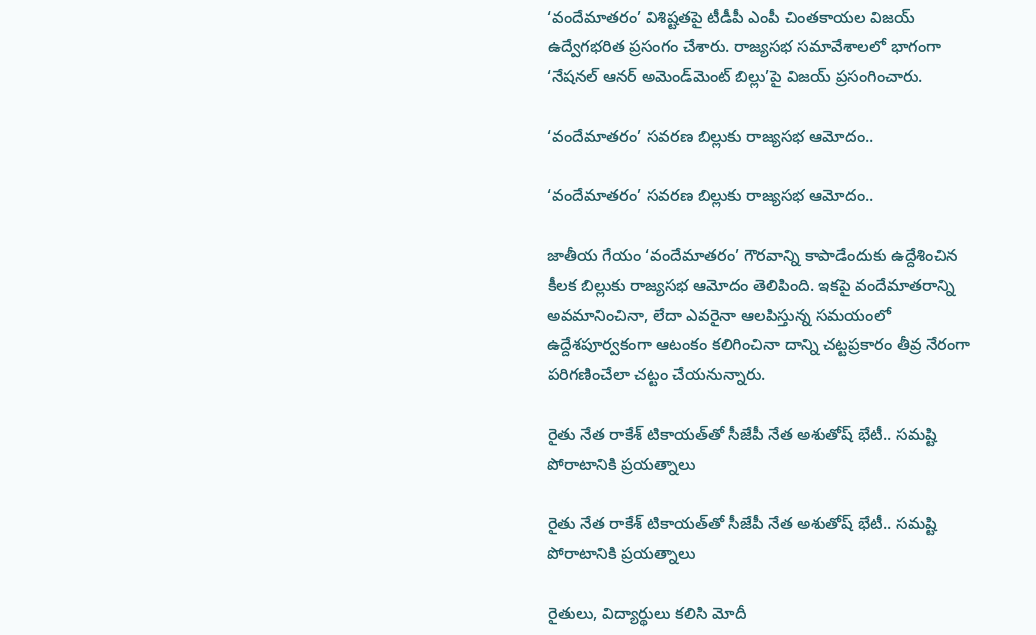‘వందేమాతరం’ విశిష్టతపై టీడీపీ ఎంపీ చింతకాయల విజయ్ ఉద్వేగభరిత ప్రసంగం చేశారు. రాజ్యసభ సమావేశాలలో భాగంగా ‘నేషనల్ ఆనర్ అమెండ్‌మెంట్ బిల్లు’పై విజయ్ ప్రసంగించారు.

‘వందేమాతరం’ సవరణ బిల్లుకు రాజ్యసభ ఆమోదం..

‘వందేమాతరం’ సవరణ బిల్లుకు రాజ్యసభ ఆమోదం..

జాతీయ గేయం ‘వందేమాతరం’ గౌరవాన్ని కాపాడేందుకు ఉద్దేశించిన కీలక బిల్లుకు రాజ్యసభ ఆమోదం తెలిపింది. ఇకపై వందేమాతరాన్ని అవమానించినా, లేదా ఎవరైనా ఆలపిస్తున్న సమయంలో ఉద్దేశపూర్వకంగా ఆటంకం కలిగించినా దాన్ని చట్టప్రకారం తీవ్ర నేరంగా పరిగణించేలా చట్టం చేయనున్నారు.

రైతు నేత రాకేశ్ టికాయత్‌తో సీజేపీ నేత అశుతోష్‌ భేటీ.. సమష్టి పోరాటానికి ప్రయత్నాలు

రైతు నేత రాకేశ్ టికాయత్‌తో సీజేపీ నేత అశుతోష్‌ భేటీ.. సమష్టి పోరాటానికి ప్రయత్నాలు

రైతులు, విద్యార్థులు కలిసి మోదీ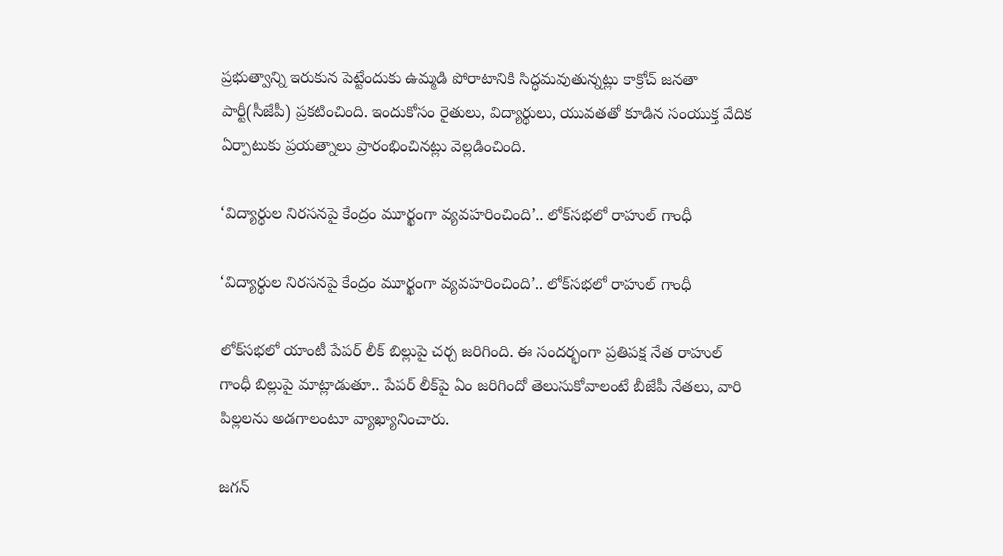ప్రభుత్వాన్ని ఇరుకున పెట్టేందుకు ఉమ్మడి పోరాటానికి సిద్ధమవుతున్నట్లు కాక్రోచ్ జనతా పార్టీ(సీజేపీ) ప్రకటించింది. ఇందుకోసం రైతులు, విద్యార్థులు, యువతతో కూడిన సంయుక్త వేదిక ఏర్పాటుకు ప్రయత్నాలు ప్రారంభించినట్లు వెల్లడించింది.

‘విద్యార్థుల నిరసనపై కేంద్రం మూర్ఖంగా వ్యవహరించింది’.. లోక్‌సభలో రాహుల్ గాంధీ

‘విద్యార్థుల నిరసనపై కేంద్రం మూర్ఖంగా వ్యవహరించింది’.. లోక్‌సభలో రాహుల్ గాంధీ

లోక్‌సభలో యాంటీ పేపర్ లీక్ బిల్లుపై చర్చ జరిగింది. ఈ సందర్భంగా ప్రతిపక్ష నేత రాహుల్ గాంధీ బిల్లుపై మాట్లాడుతూ.. పేపర్ లీక్‌పై ఏం జరిగిందో తెలుసుకోవాలంటే బీజేపీ నేతలు, వారి పిల్లలను అడగాలంటూ వ్యాఖ్యానించారు.

జగన్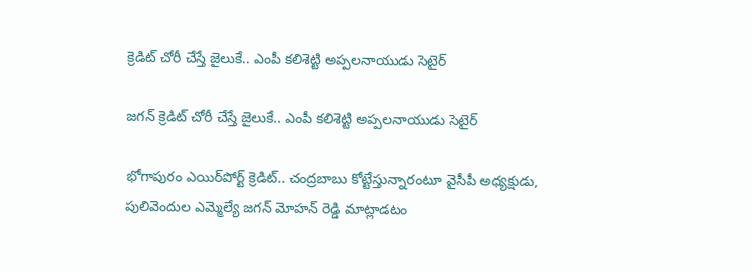క్రెడిట్‌ చోరీ చేస్తే జైలుకే.. ఎంపీ కలిశెట్టి అప్పలనాయుడు సెటైర్

జగన్ క్రెడిట్‌ చోరీ చేస్తే జైలుకే.. ఎంపీ కలిశెట్టి అప్పలనాయుడు సెటైర్

భోగాపురం ఎయిర్‌పోర్ట్ క్రెడిట్.. చంద్రబాబు కోట్టేస్తున్నారంటూ వైసీపీ అధ్యక్షుడు, పులివెందుల ఎమ్మెల్యే జగన్ మోహన్ రెడ్డి మాట్లాడటం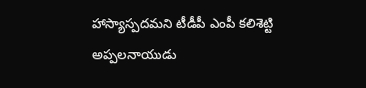హాస్యాస్పదమని టీడీపీ ఎంపీ కలిశెట్టి అప్పలనాయుడు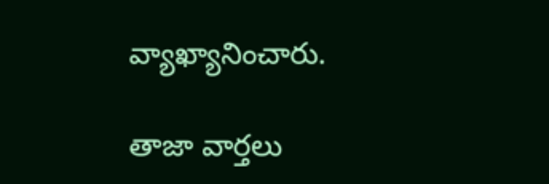వ్యాఖ్యానించారు.

తాజా వార్తలు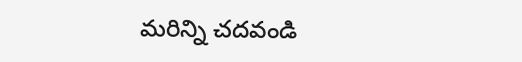మరిన్ని చదవండి